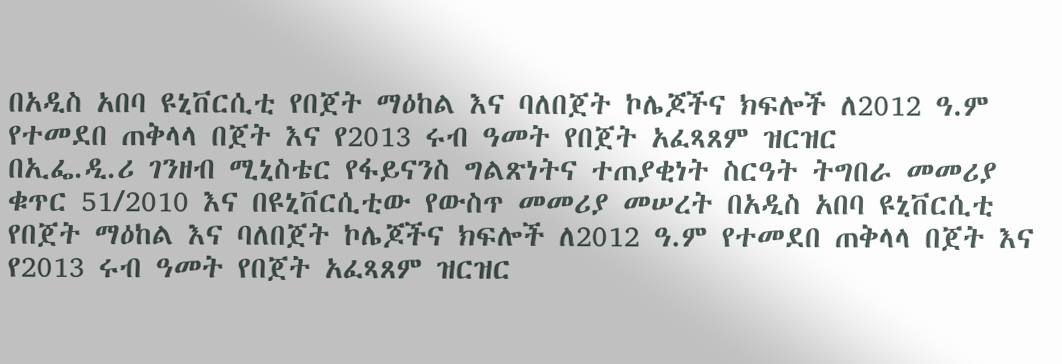በአዲስ አበባ ዩኒቨርሲቲ የበጀት ማዕከል እና ባለበጀት ኮሌጆችና ክፍሎች ለ2012 ዓ.ም የተመደበ ጠቅላላ በጀት እና የ2013 ሩብ ዓመት የበጀት አፈጻጸም ዝርዝር
በኢፌ.ዲ.ሪ ገንዘብ ሚኒስቴር የፋይናንስ ግልጽነትና ተጠያቂነት ስርዓት ትግበራ መመሪያ ቁጥር 51/2010 እና በዩኒቨርሲቲው የውስጥ መመሪያ መሠረት በአዲስ አበባ ዩኒቨርሲቲ የበጀት ማዕከል እና ባለበጀት ኮሌጆችና ክፍሎች ለ2012 ዓ.ም የተመደበ ጠቅላላ በጀት እና የ2013 ሩብ ዓመት የበጀት አፈጻጸም ዝርዝር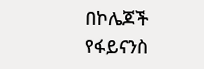በኮሌጆች የፋይናንስ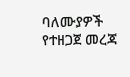ባለሙያዎች የተዘጋጀ መረጃ